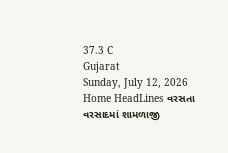37.3 C
Gujarat
Sunday, July 12, 2026
Home HeadLines વરસતા વરસાદમાં શામળાજી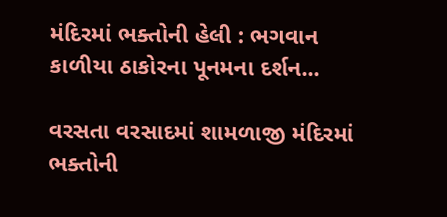મંદિરમાં ભક્તોની હેલી : ભગવાન કાળીયા ઠાકોરના પૂનમના દર્શન...

વરસતા વરસાદમાં શામળાજી મંદિરમાં ભક્તોની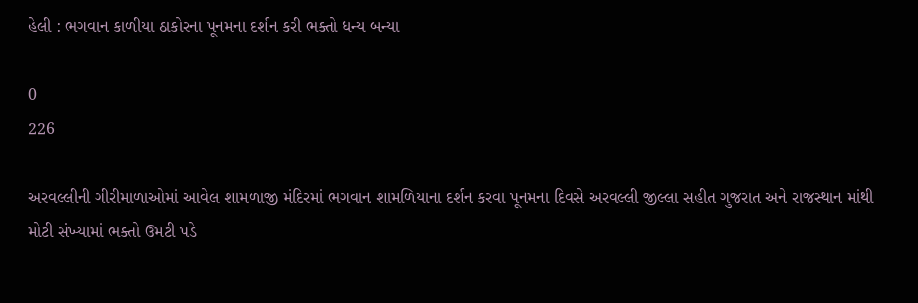હેલી : ભગવાન કાળીયા ઠાકોરના પૂનમના દર્શન કરી ભક્તો ધન્ય બન્યા

0
226

અરવલ્લીની ગીરીમાળાઓમાં આવેલ શામળાજી મંદિરમાં ભગવાન શામળિયાના દર્શન કરવા પૂનમના દિવસે અરવલ્લી જીલ્લા સહીત ગુજરાત અને રાજસ્થાન માંથી મોટી સંખ્યામાં ભક્તો ઉમટી પડે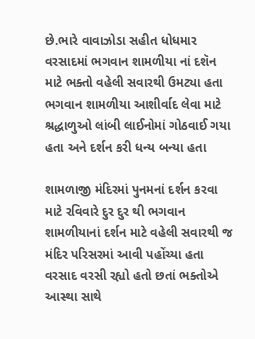છે.ભારે વાવાઝોડા સહીત ધોધમાર વરસાદમાં ભગવાન શામળીયા નાં દશૅન માટે ભક્તો વહેલી સવારથી ઉમટ્યા હતા ભગવાન શામળીયા આશીર્વાદ લેવા માટે શ્રદ્ધાળુઓ લાંબી લાઈનોમાં ગોઠવાઈ ગયા હતા અને દર્શન કરી ધન્ય બન્યા હતા

શામળાજી મંદિરમાં પુનમનાં દર્શન કરવા માટે રવિવારે દુર દુર થી ભગવાન શામળીયાનાં દર્શન માટે વહેલી સવારથી જ મંદિર પરિસરમાં આવી પહોંચ્યા હતા વરસાદ વરસી રહ્યો હતો છતાં ભક્તોએ આસ્થા સાથે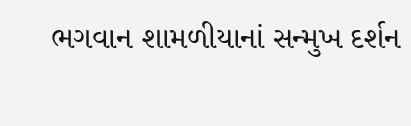ભગવાન શામળીયાનાં સન્મુખ દર્શન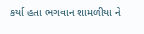કર્યા હતા ભગવાન શામળીયા ને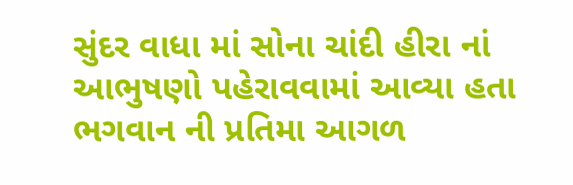સુંદર વાધા માં સોના ચાંદી હીરા નાં આભુષણો પહેરાવવામાં આવ્યા હતા ભગવાન ની પ્રતિમા આગળ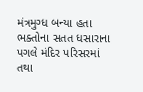મંત્રમુગ્ધ બન્યા હતા ભક્તોના સતત ધસારાના પગલે મંદિર પરિસરમાં તથા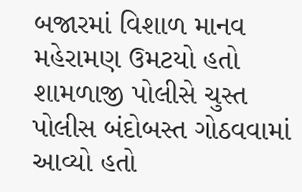બજારમાં વિશાળ માનવ મહેરામણ ઉમટયો હતો શામળાજી પોલીસે ચુસ્ત પોલીસ બંદોબસ્ત ગોઠવવામાં આવ્યો હતો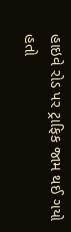હાઇવે રોડ પર ટ્રાફિક જામ થઈ ગયો હતો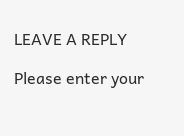LEAVE A REPLY

Please enter your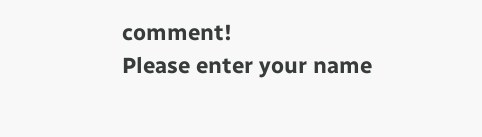comment!
Please enter your name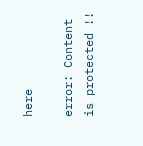here

error: Content is protected !!